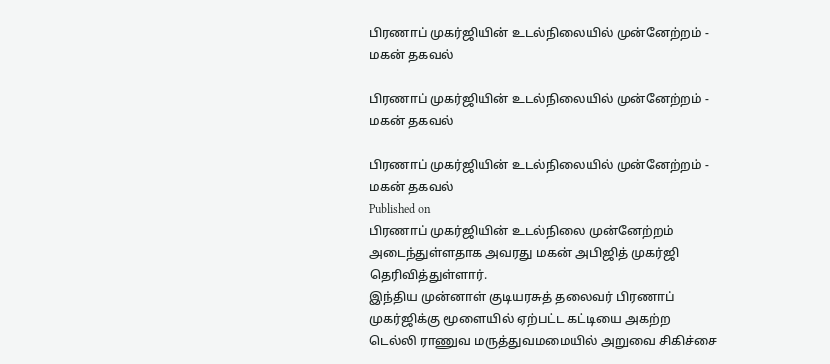பிரணாப் முகர்ஜியின் உடல்நிலையில் முன்னேற்றம் - மகன் தகவல்

பிரணாப் முகர்ஜியின் உடல்நிலையில் முன்னேற்றம் - மகன் தகவல்

பிரணாப் முகர்ஜியின் உடல்நிலையில் முன்னேற்றம் - மகன் தகவல்
Published on
பிரணாப் முகர்ஜியின் உடல்நிலை முன்னேற்றம் அடைந்துள்ளதாக அவரது மகன் அபிஜித் முகர்ஜி தெரிவித்துள்ளார்.
இந்திய முன்னாள் குடியரசுத் தலைவர் பிரணாப் முகர்ஜிக்கு மூளையில் ஏற்பட்ட கட்டியை அகற்ற டெல்லி ராணுவ மருத்துவமமையில் அறுவை சிகிச்சை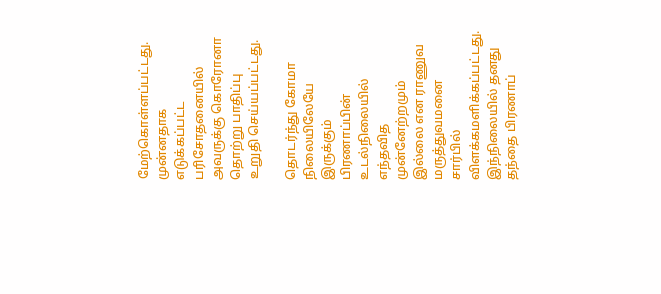மேற்கொள்ளப்பட்டது. முன்னதாக எடுக்கப்பட்ட பரிசோதனையில் அவருக்கு கொரோனா தொற்று பாதிப்பு உறுதி செய்யப்பட்டது.

தொடர்ந்து கோமா நிலையிலேயே இருக்கும் பிரணாப்பின் உடல்நிலையில் எந்தவித முன்னேற்றமும் இல்லை என ராணுவ மருத்துவமனை சார்பில் விளக்கமளிக்கப்பட்டது. இந்நிலையில் தனது தந்தை பிரணாப்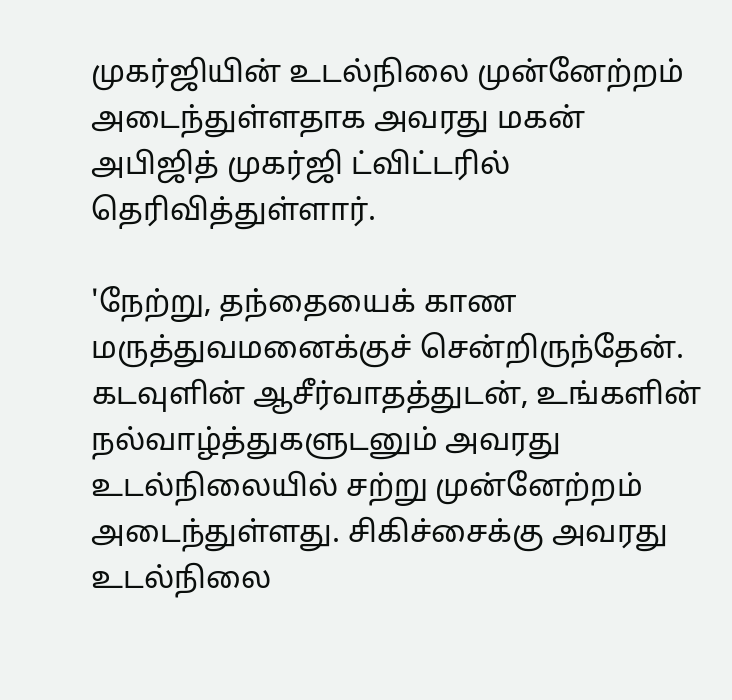முகர்ஜியின் உடல்நிலை முன்னேற்றம் அடைந்துள்ளதாக அவரது மகன் அபிஜித் முகர்ஜி ட்விட்டரில் தெரிவித்துள்ளார்.

'நேற்று, தந்தையைக் காண மருத்துவமனைக்குச் சென்றிருந்தேன். கடவுளின் ஆசீர்வாதத்துடன், உங்களின் நல்வாழ்த்துகளுடனும் அவரது உடல்நிலையில் சற்று முன்னேற்றம் அடைந்துள்ளது. சிகிச்சைக்கு அவரது உடல்நிலை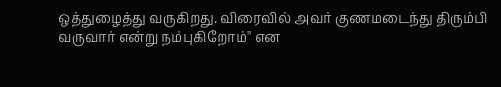ஒத்துழைத்து வருகிறது. விரைவில் அவர் குணமடைந்து திரும்பி வருவார் என்று நம்புகிறோம்'' என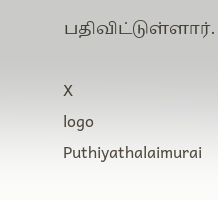பதிவிட்டுள்ளார்.

X
logo
Puthiyathalaimurai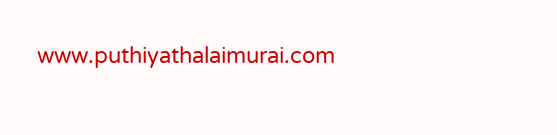www.puthiyathalaimurai.com